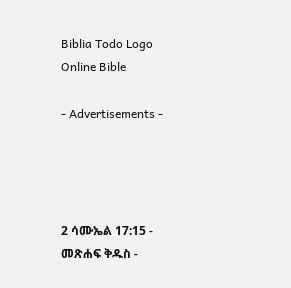Biblia Todo Logo
Online Bible

- Advertisements -




2 ሳሙኤል 17:15 - መጽሐፍ ቅዱስ -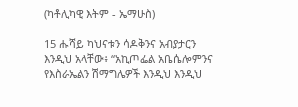(ካቶሊካዊ እትም - ኤማሁስ)

15 ሑሻይ ካህናቱን ሳዶቅንና አብያታርን እንዲህ አላቸው፥ “አኪጦፌል አቤሴሎምንና የእስራኤልን ሽማግሌዎች እንዲህ እንዲህ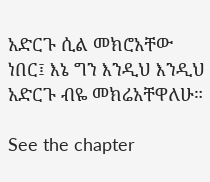አድርጉ ሲል መክሮአቸው ነበር፤ እኔ ግን እንዲህ እንዲህ አድርጉ ብዬ መክሬአቸዋለሁ።

See the chapter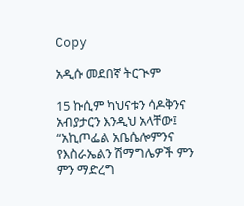Copy

አዲሱ መደበኛ ትርጒም

15 ኩሲም ካህናቱን ሳዶቅንና አብያታርን እንዲህ አላቸው፤ “አኪጦፌል አቤሴሎምንና የእስራኤልን ሽማግሌዎች ምን ምን ማድረግ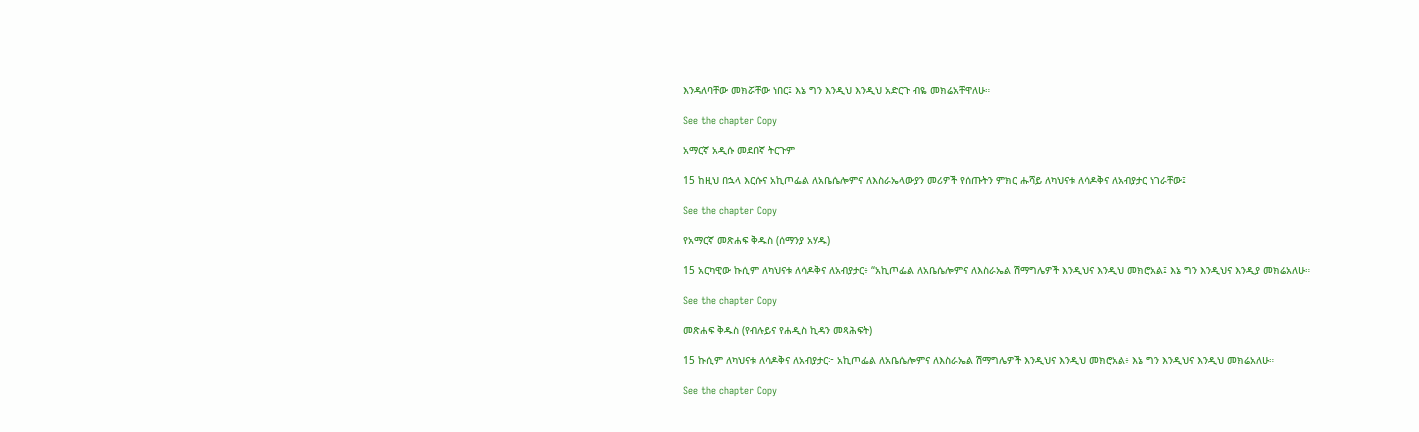እንዳለባቸው መክሯቸው ነበር፤ እኔ ግን እንዲህ እንዲህ አድርጉ ብዬ መክሬአቸዋለሁ።

See the chapter Copy

አማርኛ አዲሱ መደበኛ ትርጉም

15 ከዚህ በኋላ እርሱና አኪጦፌል ለአቤሴሎምና ለእስራኤላውያን መሪዎች የሰጡትን ምክር ሑሻይ ለካህናቱ ለሳዶቅና ለአብያታር ነገራቸው፤

See the chapter Copy

የአማርኛ መጽሐፍ ቅዱስ (ሰማንያ አሃዱ)

15 አርካዊው ኩሲም ለካህናቱ ለሳዶቅና ለአብያታር፥ “አኪጦፌል ለአቤሴሎምና ለእስራኤል ሽማግሌዎች እንዲህና እንዲህ መክሮአል፤ እኔ ግን እንዲህና እንዲያ መክሬአለሁ።

See the chapter Copy

መጽሐፍ ቅዱስ (የብሉይና የሐዲስ ኪዳን መጻሕፍት)

15 ኩሲም ለካህናቱ ለሳዶቅና ለአብያታር፦ አኪጦፌል ለአቤሴሎምና ለእስራኤል ሽማግሌዎች እንዲህና እንዲህ መክሮአል፥ እኔ ግን እንዲህና እንዲህ መክሬአለሁ።

See the chapter Copy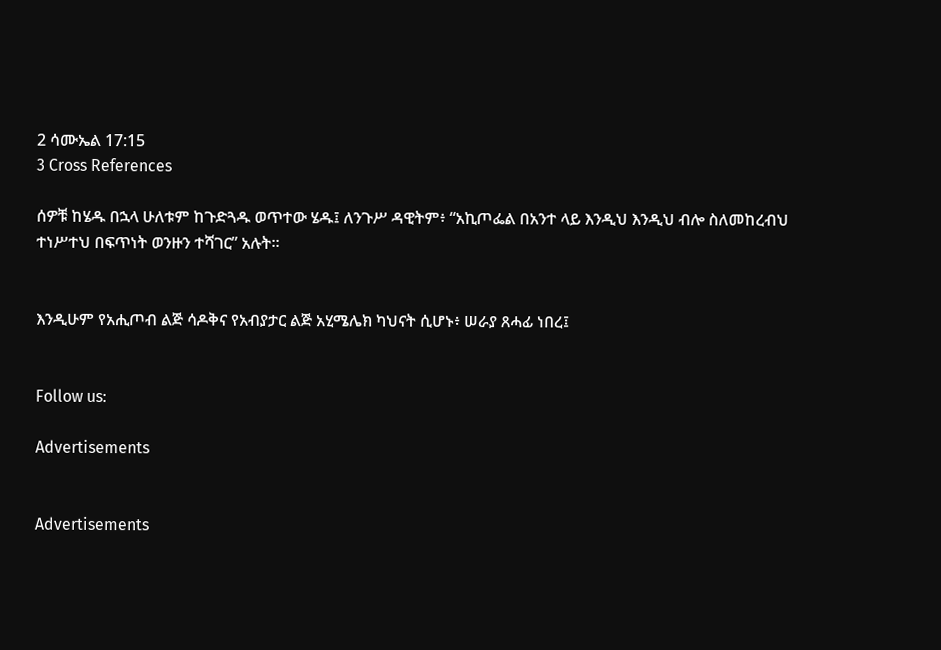2 ሳሙኤል 17:15
3 Cross References

ሰዎቹ ከሄዱ በኋላ ሁለቱም ከጉድጓዱ ወጥተው ሄዱ፤ ለንጉሥ ዳዊትም፥ “አኪጦፌል በአንተ ላይ እንዲህ እንዲህ ብሎ ስለመከረብህ ተነሥተህ በፍጥነት ወንዙን ተሻገር” አሉት።


እንዲሁም የአሒጦብ ልጅ ሳዶቅና የአብያታር ልጅ አሂሜሌክ ካህናት ሲሆኑ፥ ሠራያ ጸሓፊ ነበረ፤


Follow us:

Advertisements


Advertisements